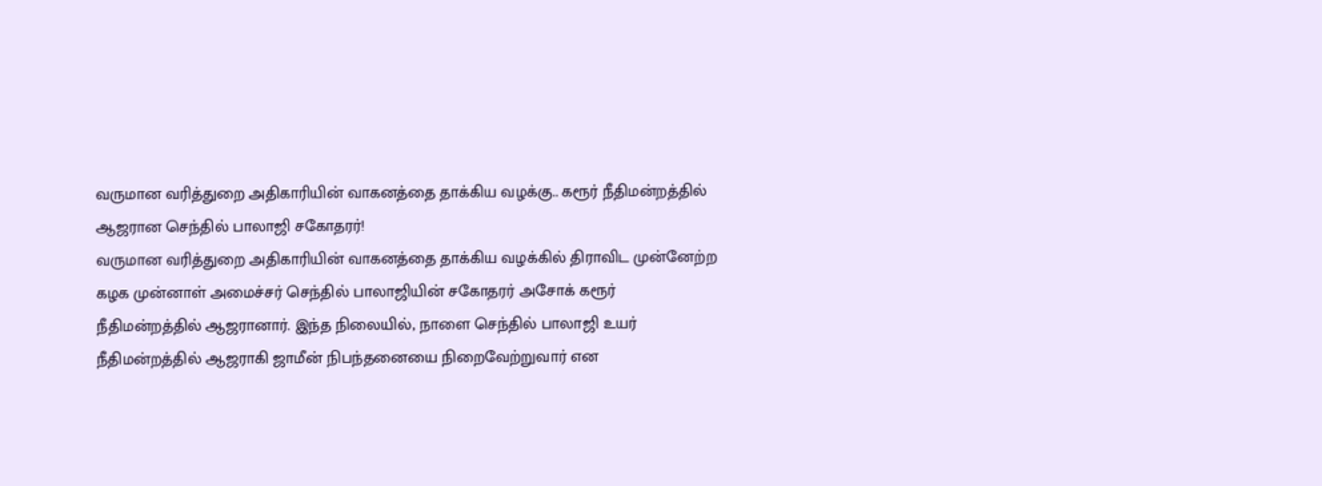வருமான வரித்துறை அதிகாரியின் வாகனத்தை தாக்கிய வழக்கு.. கரூர் நீதிமன்றத்தில் ஆஜரான செந்தில் பாலாஜி சகோதரர்!
வருமான வரித்துறை அதிகாரியின் வாகனத்தை தாக்கிய வழக்கில் திராவிட முன்னேற்ற கழக முன்னாள் அமைச்சர் செந்தில் பாலாஜியின் சகோதரர் அசோக் கரூர் நீதிமன்றத்தில் ஆஜரானார். இந்த நிலையில், நாளை செந்தில் பாலாஜி உயர் நீதிமன்றத்தில் ஆஜராகி ஜாமீன் நிபந்தனையை நிறைவேற்றுவார் என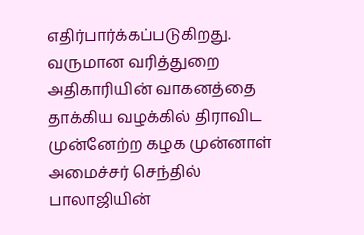எதிர்பார்க்கப்படுகிறது.
வருமான வரித்துறை அதிகாரியின் வாகனத்தை தாக்கிய வழக்கில் திராவிட முன்னேற்ற கழக முன்னாள் அமைச்சர் செந்தில் பாலாஜியின்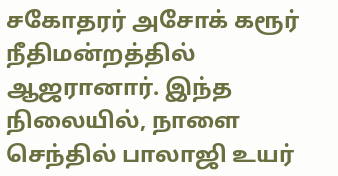சகோதரர் அசோக் கரூர் நீதிமன்றத்தில் ஆஜரானார். இந்த நிலையில், நாளை செந்தில் பாலாஜி உயர்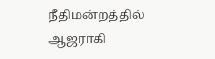நீதிமன்றத்தில் ஆஜராகி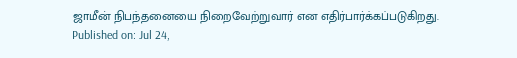ஜாமீன் நிபந்தனையை நிறைவேற்றுவார் என எதிர்பார்க்கப்படுகிறது.
Published on: Jul 24,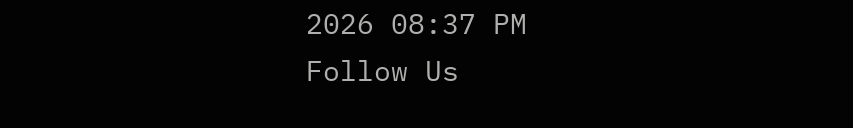2026 08:37 PM
Follow Us